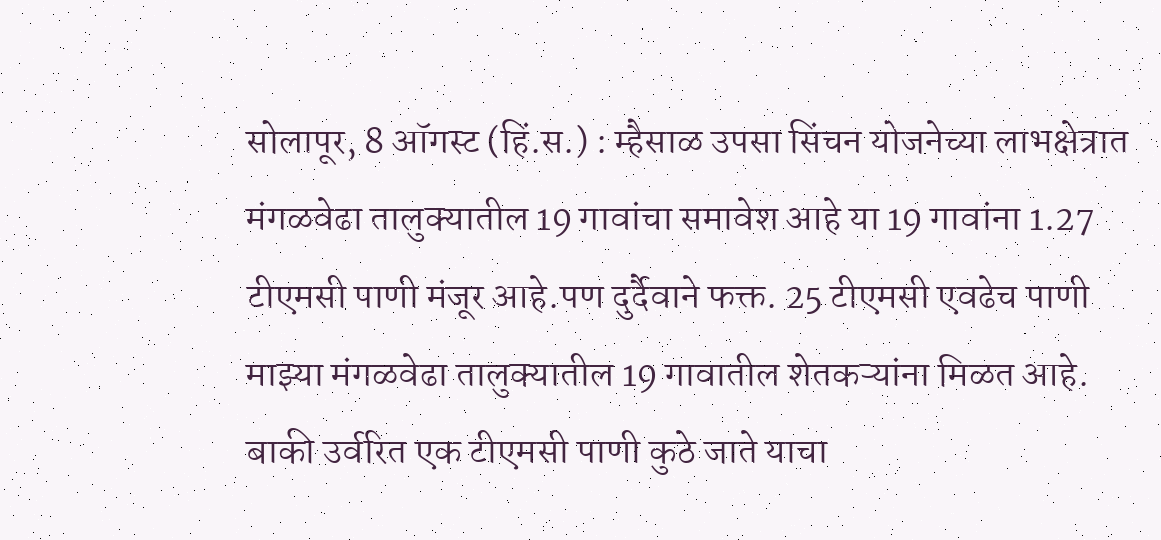सोलापूर, 8 ऑगस्ट (हिं.स.) : म्हैसाळ उपसा सिंचन योजनेच्या लाभक्षेत्रात मंगळवेढा तालुक्यातील 19 गावांचा समावेश आहे या 19 गावांना 1.27 टीएमसी पाणी मंजूर आहे.पण दुर्दैवाने फक्त. 25 टीएमसी एवढेच पाणी माझ्या मंगळवेढा तालुक्यातील 19 गावातील शेतकऱ्यांना मिळत आहे. बाकी उर्वरित एक टीएमसी पाणी कुठे जाते याचा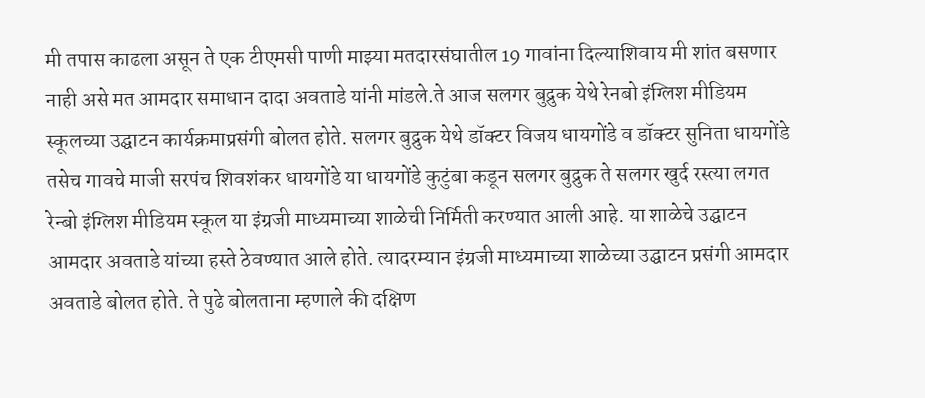मी तपास काढला असून ते एक टीएमसी पाणी माझ्या मतदारसंघातील 19 गावांना दिल्याशिवाय मी शांत बसणार नाही असे मत आमदार समाधान दादा अवताडे यांनी मांडले.ते आज सलगर बुद्रुक येथे रेनबो इंग्लिश मीडियम स्कूलच्या उद्घाटन कार्यक्रमाप्रसंगी बोलत होते. सलगर बुद्रुक येथे डॉक्टर विजय धायगोंडे व डॉक्टर सुनिता धायगोंडे तसेच गावचे माजी सरपंच शिवशंकर धायगोंडे या धायगोंडे कुटुंबा कडून सलगर बुद्रुक ते सलगर खुर्द रस्त्या लगत रेन्बो इंग्लिश मीडियम स्कूल या इंग्रजी माध्यमाच्या शाळेची निर्मिती करण्यात आली आहे. या शाळेचे उद्घाटन आमदार अवताडे यांच्या हस्ते ठेवण्यात आले होते. त्यादरम्यान इंग्रजी माध्यमाच्या शाळेच्या उद्घाटन प्रसंगी आमदार अवताडे बोलत होते. ते पुढे बोलताना म्हणाले की दक्षिण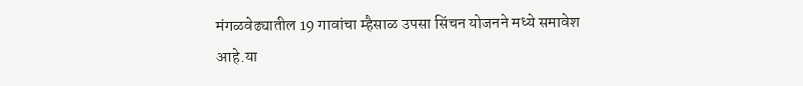मंगळवेढ्यातील 19 गावांचा म्हैसाळ उपसा सिंचन योजनने मध्ये समावेश आहे.या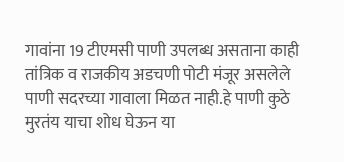गावांना 19 टीएमसी पाणी उपलब्ध असताना काही तांत्रिक व राजकीय अडचणी पोटी मंजूर असलेले पाणी सदरच्या गावाला मिळत नाही.हे पाणी कुठे मुरतंय याचा शोध घेऊन या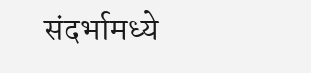संदर्भामध्ये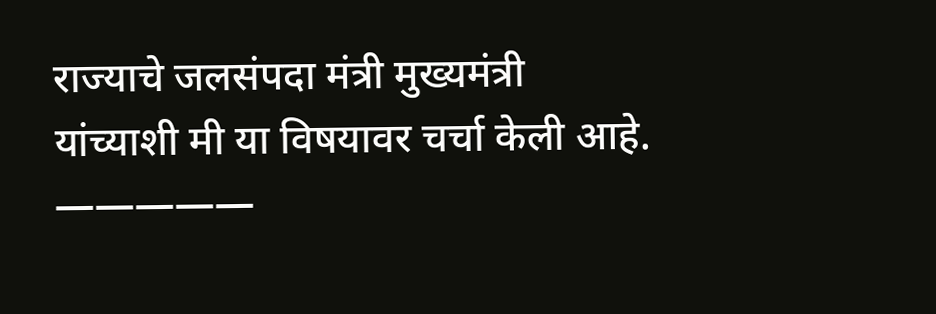राज्याचे जलसंपदा मंत्री मुख्यमंत्री यांच्याशी मी या विषयावर चर्चा केली आहे. —————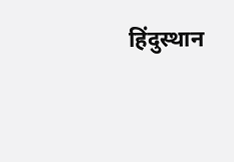हिंदुस्थान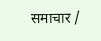समाचार /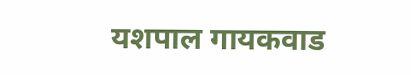यशपाल गायकवाड